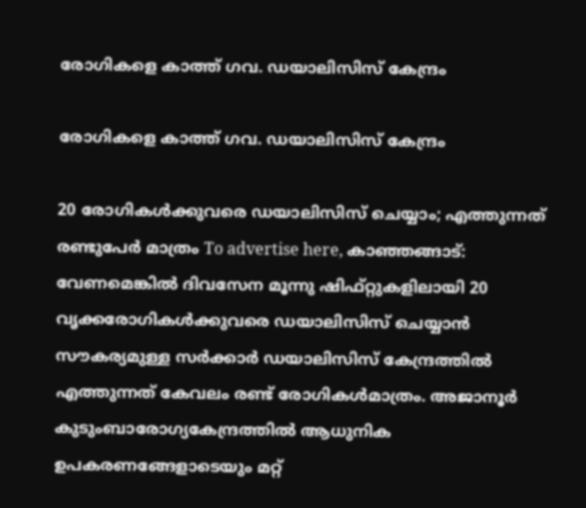രോഗികളെ കാത്ത് ഗവ. ഡയാലിസിസ് കേന്ദ്രം

രോഗികളെ കാത്ത് ഗവ. ഡയാലിസിസ് കേന്ദ്രം

20 രോഗികൾക്കുവരെ ഡയാലിസിസ് ചെയ്യാം; എത്തുന്നത് രണ്ടുപേർ മാത്രം To advertise here, കാഞ്ഞങ്ങാട്: വേണമെങ്കിൽ ദിവസേന മൂന്നു ഷിഫ്‌റ്റുകളിലായി 20 വൃക്കരോഗികൾക്കുവരെ ഡയാലിസിസ് ചെയ്യാൻ സൗകര്യമുള്ള സർക്കാർ ഡയാലിസിസ് കേന്ദ്രത്തിൽ എത്തുന്നത് കേവലം രണ്ട് രോഗികൾമാത്രം. അജാനൂർ കുടുംബാരോഗ്യകേന്ദ്രത്തിൽ ആധുനിക ഉപകരണങ്ങേളാടെയും മറ്റ്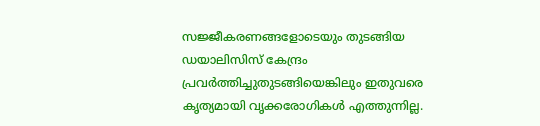സജ്ജീകരണങ്ങളോടെയും തുടങ്ങിയ ഡയാലിസിസ് കേന്ദ്രം പ്രവർത്തിച്ചുതുടങ്ങിയെങ്കിലും ഇതുവരെ കൃത്യമായി വൃക്കരോഗികൾ എത്തുന്നില്ല.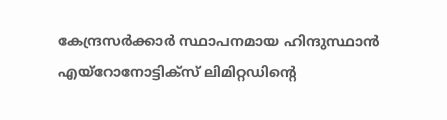കേന്ദ്രസർക്കാർ സ്ഥാപനമായ ഹിന്ദുസ്ഥാൻ എയ്‌റോനോട്ടിക്സ് ലിമിറ്റഡിന്റെ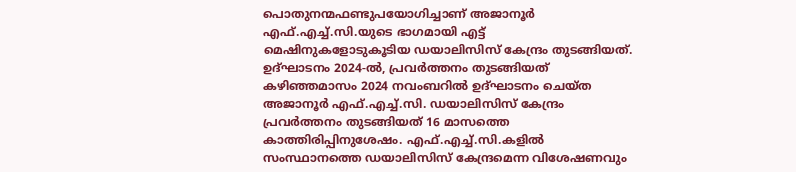പൊതുനന്മഫണ്ടുപയോഗിച്ചാണ് അജാനൂർ എഫ്.എച്ച്‌.സി.യുടെ ഭാഗമായി എട്ട് മെഷിനുകളോടുകൂടിയ ഡയാലിസിസ് കേന്ദ്രം തുടങ്ങിയത്. ഉദ്ഘാടനം 2024-ൽ, പ്രവർത്തനം തുടങ്ങിയത് കഴിഞ്ഞമാസം 2024 നവംബറിൽ ഉദ്ഘാടനം ചെയ്ത അജാനൂർ എഫ്.എച്ച്‌.സി. ഡയാലിസിസ് കേന്ദ്രം പ്രവർത്തനം തുടങ്ങിയത് 16 മാസത്തെ കാത്തിരിപ്പിനുശേഷം. എഫ്.എച്ച്‌.സി.കളിൽ സംസ്ഥാനത്തെ ഡയാലിസിസ് കേന്ദ്രമെന്ന വിശേഷണവും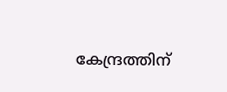കേന്ദ്രത്തിന്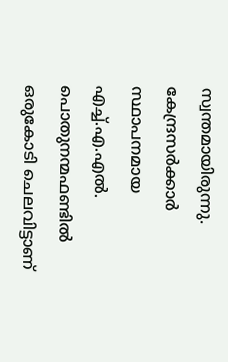സ്വന്തമായിരുന്നു. കേന്ദ്രസർക്കാർ സ്ഥാപനമായ എച്ച്.എ.എൽ. പൊതുനന്മഫണ്ടിൽ ഒരുകോടി ചെലവിട്ടാണ്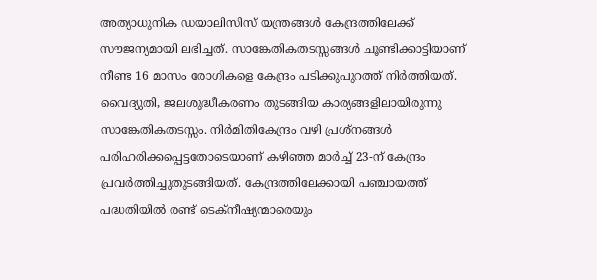അത്യാധുനിക ഡയാലിസിസ് യന്ത്രങ്ങൾ കേന്ദ്രത്തിലേക്ക് സൗജന്യമായി ലഭിച്ചത്. സാങ്കേതികതടസ്സങ്ങൾ ചൂണ്ടിക്കാട്ടിയാണ് നീണ്ട 16 മാസം രോഗികളെ കേന്ദ്രം പടിക്കുപുറത്ത് നിർത്തിയത്. വൈദ്യുതി, ജലശുദ്ധീകരണം തുടങ്ങിയ കാര്യങ്ങളിലായിരുന്നു സാങ്കേതികതടസ്സം. നിർമിതികേന്ദ്രം വഴി പ്രശ്നങ്ങൾ പരിഹരിക്കപ്പെട്ടതോടെയാണ് കഴിഞ്ഞ മാർച്ച് 23-ന്‌ കേന്ദ്രം പ്രവർത്തിച്ചുതുടങ്ങിയത്. കേന്ദ്രത്തിലേക്കായി പഞ്ചായത്ത് പദ്ധതിയിൽ രണ്ട് ടെക്‌നീഷ്യന്മാരെയും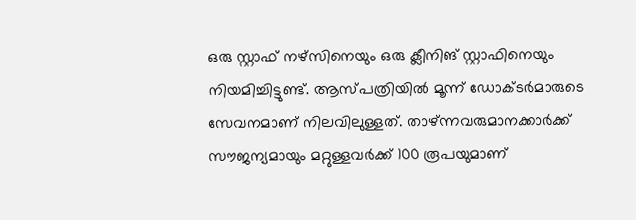ഒരു സ്റ്റാഫ് നഴ്‌സിനെയും ഒരു ക്ലീനിങ് സ്റ്റാഫിനെയും നിയമിച്ചിട്ടുണ്ട്. ആസ്പത്രിയിൽ മൂന്ന്‌ ഡോക്ടർമാരുടെ സേവനമാണ് നിലവിലുള്ളത്. താഴ്ന്നവരുമാനക്കാർക്ക് സൗജന്യമായും മറ്റുള്ളവർക്ക് 100 രൂപയുമാണ്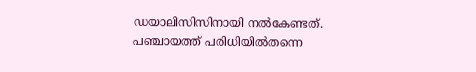ഡയാലിസിസിനായി നൽകേണ്ടത്. പഞ്ചായത്ത് പരിധിയിൽതന്നെ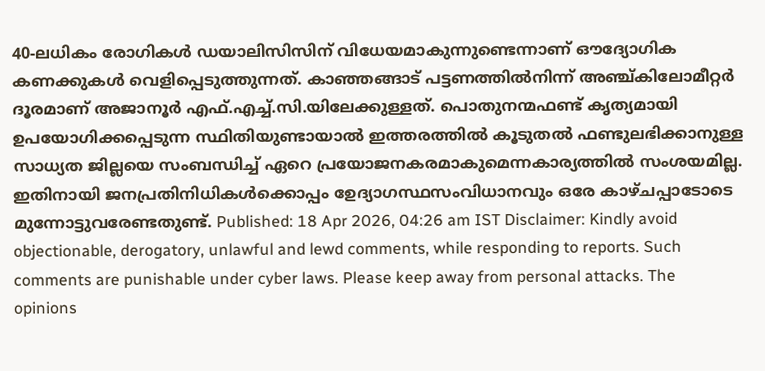40-ലധികം രോഗികൾ ഡയാലിസിസിന് വിധേയമാകുന്നുണ്ടെന്നാണ് ഔദ്യോഗിക കണക്കുകൾ വെളിപ്പെടുത്തുന്നത്. കാഞ്ഞങ്ങാട് പട്ടണത്തിൽനിന്ന്‌ അഞ്ച്കിലോമീറ്റർ ദൂരമാണ് അജാനൂർ എഫ്.എച്ച്‌.സി.യിലേക്കുള്ളത്. പൊതുനന്മഫണ്ട് കൃത്യമായി ഉപയോഗിക്കപ്പെടുന്ന സ്ഥിതിയുണ്ടായാൽ ഇത്തരത്തിൽ കൂടുതൽ ഫണ്ടുലഭിക്കാനുള്ള സാധ്യത ജില്ലയെ സംബന്ധിച്ച് ഏറെ പ്രയോജനകരമാകുമെന്നകാര്യത്തിൽ സംശയമില്ല. ഇതിനായി ജനപ്രതിനിധികൾക്കൊപ്പം ഉേദ്യാഗസ്ഥസംവിധാനവും ഒരേ കാഴ്ചപ്പാടോടെ മുന്നോട്ടുവരേണ്ടതുണ്ട്. Published: 18 Apr 2026, 04:26 am IST Disclaimer: Kindly avoid objectionable, derogatory, unlawful and lewd comments, while responding to reports. Such comments are punishable under cyber laws. Please keep away from personal attacks. The opinions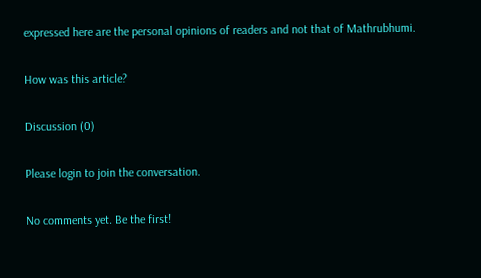expressed here are the personal opinions of readers and not that of Mathrubhumi.

How was this article?

Discussion (0)

Please login to join the conversation.

No comments yet. Be the first!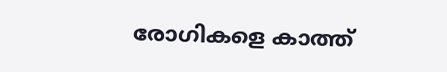രോഗികളെ കാത്ത്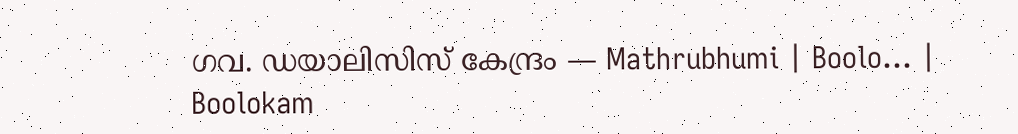ഗവ. ഡയാലിസിസ് കേന്ദ്രം — Mathrubhumi | Boolo… | Boolokam